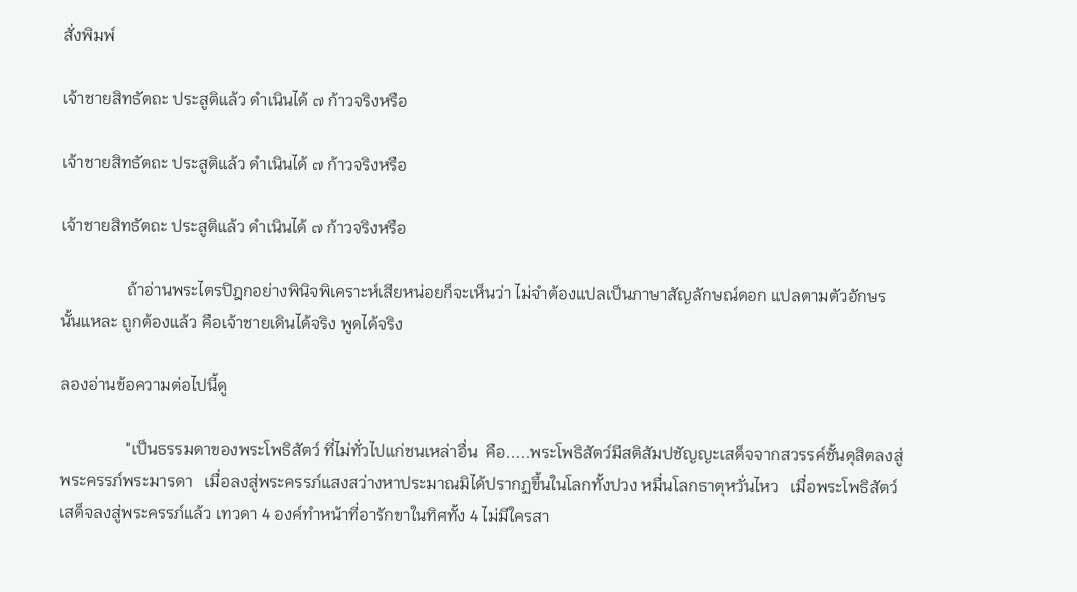สั่งพิมพ์

เจ้าชายสิทธัตถะ ประสูติแล้ว ดำเนินได้ ๗ ก้าวจริงหรือ

เจ้าชายสิทธัตถะ ประสูติแล้ว ดำเนินได้ ๗ ก้าวจริงหรือ

เจ้าชายสิทธัตถะ ประสูติแล้ว ดำเนินได้ ๗ ก้าวจริงหรือ

                ถ้าอ่านพระไตรปิฎกอย่างพินิจพิเคราะห์เสียหน่อยก็จะเห็นว่า ไม่จำต้องแปลเป็นภาษาสัญลักษณ์ดอก แปลตามตัวอักษรนั้นแหละ ถูกต้องแล้ว คือเจ้าชายเดินได้จริง พูดได้จริง

ลองอ่านข้อความต่อไปนี้ดู

                "เป็นธรรมดาของพระโพธิสัตว์ ที่ไม่ทั่วไปแก่ชนเหล่าอื่น  คือ.....พระโพธิสัตว์มีสติสัมปชัญญะเสด็จจากสวรรค์ชั้นดุสิตลงสู่พระครรภ์พระมารดา   เมื่อลงสู่พระครรภ์แสงสว่างหาประมาณมิได้ปรากฏขึ้นในโลกทั้งปวง หมื่นโลกธาตุหวั่นไหว   เมื่อพระโพธิสัตว์เสด็จลงสู่พระครรภ์แล้ว เทวดา 4 องค์ทำหน้าที่อารักขาในทิศทั้ง 4 ไม่มีใครสา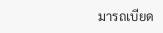มารถเบียด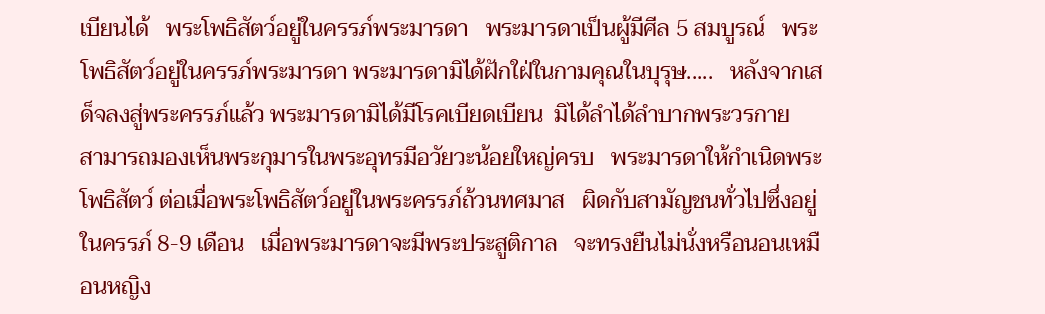เบียนได้   พระโพธิสัตว์อยู่ในครรภ์พระมารดา   พระมารดาเป็นผู้มีศีล 5 สมบูรณ์   พระโพธิสัตว์อยู่ในครรภ์พระมารดา พระมารดามิได้ฝักใฝ่ในกามคุณในบุรุษ.....   หลังจากเสด็จลงสู่พระครรภ์แล้ว พระมารดามิได้มีโรคเบียดเบียน  มิได้ลำได้ลำบากพระวรกาย   สามารถมองเห็นพระกุมารในพระอุทรมีอวัยวะน้อยใหญ่ครบ   พระมารดาให้กำเนิดพระโพธิสัตว์ ต่อเมื่อพระโพธิสัตว์อยู่ในพระครรภ์ถ้วนทศมาส   ผิดกับสามัญชนทั่วไปซึ่งอยู่ในครรภ์ 8-9 เดือน   เมื่อพระมารดาจะมีพระประสูติกาล   จะทรงยืนไม่นั่งหรือนอนเหมือนหญิง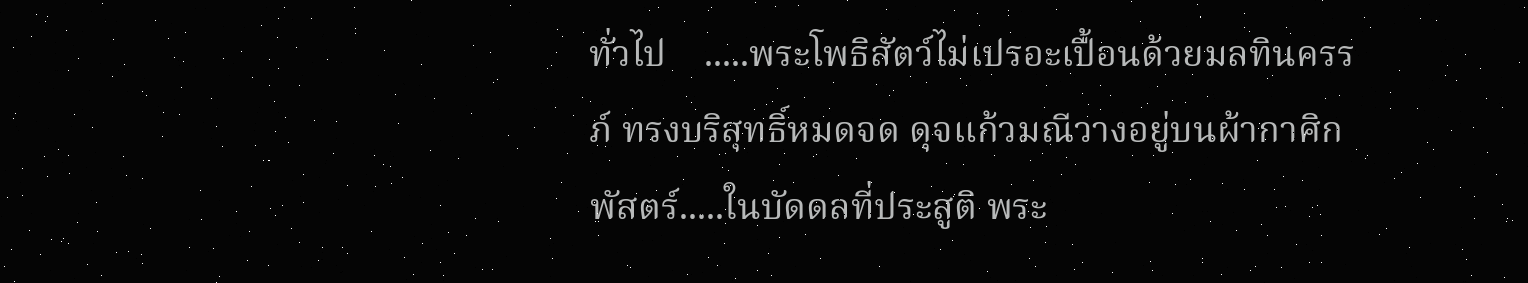ทั่วไป    .....พระโพธิสัตว์ไม่เปรอะเปื้อนด้วยมลทินครรภ์ ทรงบริสุทธิ์หมดจด ดุจแก้วมณีวางอยู่บนผ้ากาศิกพัสตร์.....ในบัดดลที่ประสูติ พระ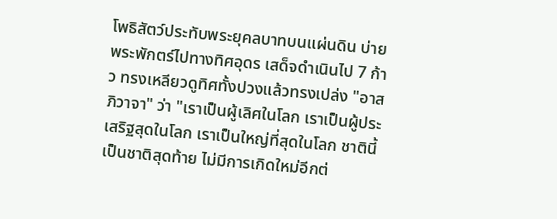โพธิสัตว์ประทับพระยุคลบาทบนแผ่นดิน บ่ายพระพักตร์ไปทางทิศอุดร เสด็จดำเนินไป 7 ก้าว ทรงเหลียวดูทิศทั้งปวงแล้วทรงเปล่ง "อาสภิวาจา" ว่า "เราเป็นผู้เลิศในโลก เราเป็นผู้ประเสริฐสุดในโลก เราเป็นใหญ่ที่สุดในโลก ชาตินี้เป็นชาติสุดท้าย ไม่มีการเกิดใหม่อีกต่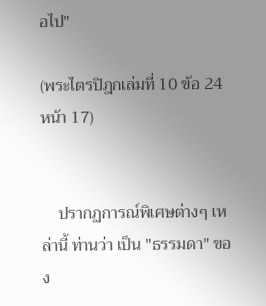อไป"

(พระไตรปิฎกเล่มที่ 10 ข้อ 24 หน้า 17)


    ปรากฏการณ์พิเศษต่างๆ เหล่านี้ ท่านว่า เป็น "ธรรมดา" ของ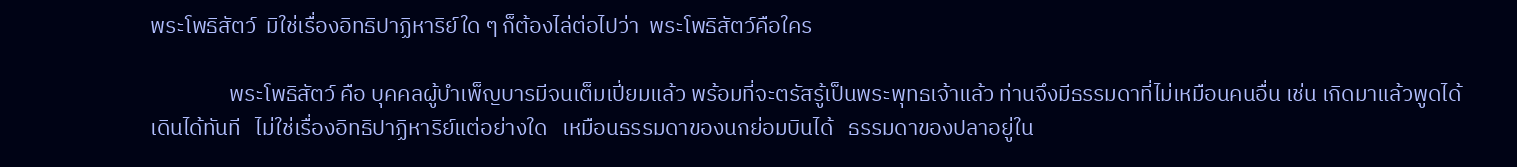พระโพธิสัตว์  มิใช่เรื่องอิทธิปาฏิหาริย์ใด ๆ ก็ต้องไล่ต่อไปว่า  พระโพธิสัตว์คือใคร

                พระโพธิสัตว์ คือ บุคคลผู้บำเพ็ญบารมีจนเต็มเปี่ยมแล้ว พร้อมที่จะตรัสรู้เป็นพระพุทธเจ้าแล้ว ท่านจึงมีธรรมดาที่ไม่เหมือนคนอื่น เช่น เกิดมาแล้วพูดได้ เดินได้ทันที   ไม่ใช่เรื่องอิทธิปาฏิหาริย์แต่อย่างใด   เหมือนธรรมดาของนกย่อมบินได้   ธรรมดาของปลาอยู่ใน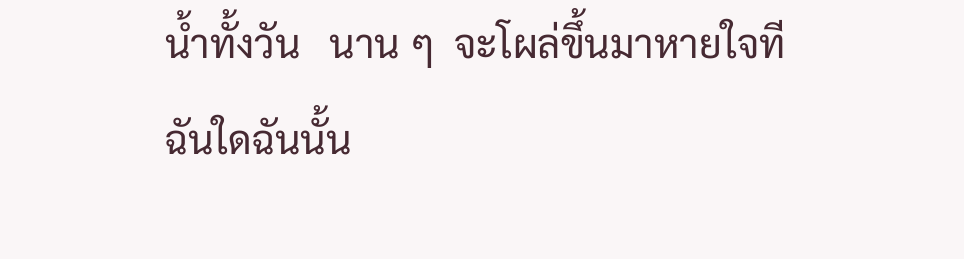น้ำทั้งวัน   นาน ๆ  จะโผล่ขึ้นมาหายใจที ฉันใดฉันนั้น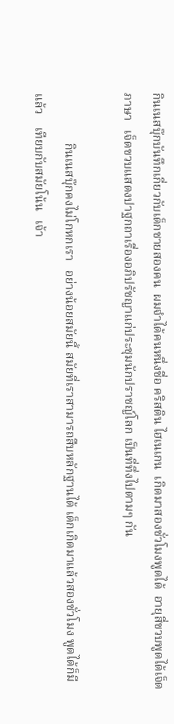กินเนสบุ๊กบันทึกเกี่ยวกับเด็กชายสองคน  ผมจำได้คนหนึ่งชื่อ คริสติน ไฮเนเกน  เกิดมาสองชั่วโมงพูดได้  อายุสี่ขวบพูดได้เจ็ดภาษา   เจ็ดขวบแสดงปาฐกถาเรื่องอภิปรัชญาแก่ประชุมนักปราชญ์โลก เป็นที่ทึ่งไปตามๆ กัน

                กินเนสบุ๊กคงไม่โกหกเรา   อย่างน้อยสมัยนี้ สมัยที่เราสามารถสืบหลักฐานได้ เด็กเกิดมาแล้วสองชั่วโมง พูดได้ก็มีแล้ว    เทียบกับสมัยโน้น   เจ้า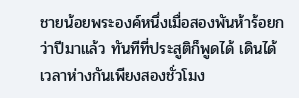ชายน้อยพระองค์หนึ่งเมื่อสองพันห้าร้อยกว่าปีมาแล้ว ทันทีที่ประสูติก็พูดได้ เดินได้ เวลาห่างกันเพียงสองชั่วโมง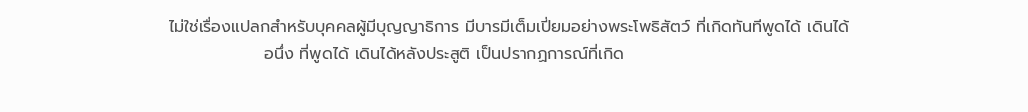ไม่ใช่เรื่องแปลกสำหรับบุคคลผู้มีบุญญาธิการ มีบารมีเต็มเปี่ยมอย่างพระโพธิสัตว์ ที่เกิดทันทีพูดได้ เดินได้
                อนึ่ง ที่พูดได้ เดินได้หลังประสูติ เป็นปรากฏการณ์ที่เกิด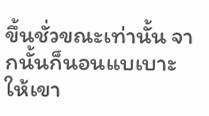ขึ้นชั่วขณะเท่านั้น จากนั้นก็นอนแบเบาะให้เขา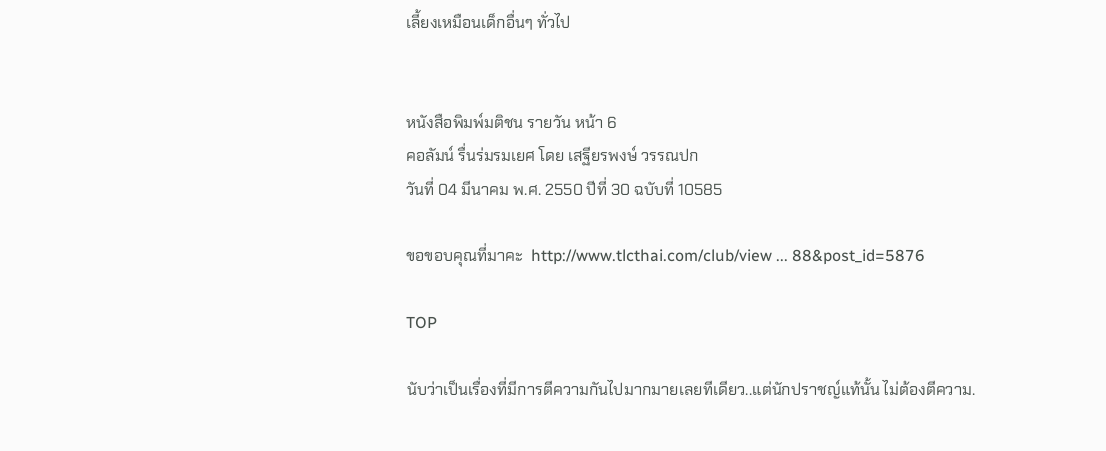เลี้ยงเหมือนเด็กอื่นๆ ทั่วไป


หนังสือพิมพ์มติชน รายวัน หน้า 6
คอลัมน์ รื่นร่มรมเยศ โดย เสฐียรพงษ์ วรรณปก
วันที่ 04 มีนาคม พ.ศ. 2550 ปีที่ 30 ฉบับที่ 10585

ขอขอบคุณที่มาคะ  http://www.tlcthai.com/club/view ... 88&post_id=5876

TOP

นับว่าเป็นเรื่องที่มีการตีความกันไปมากมายเลยทีเดียว..แต่นักปราชญ์แท้นั้น ไม่ต้องตีความ.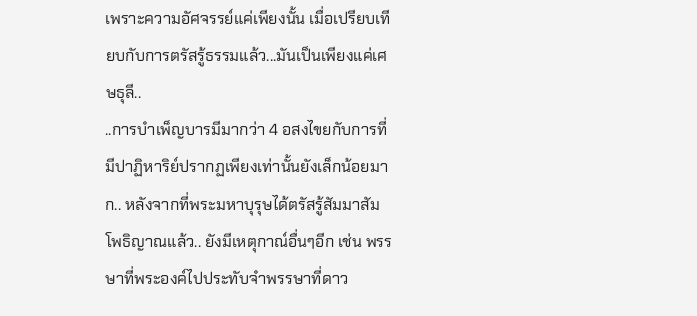เพราะความอัศจรรย์แค่เพียงนั้น เมื่อเปรียบเทียบกับการตรัสรู้ธรรมแล้ว...มันเป็นเพียงแค่เศษธุลี..
..การบำเพ็ญบารมีมากว่า 4 อสงไขยกับการที่มีปาฏิหาริย์ปรากฏเพียงเท่านั้นยังเล็กน้อยมาก.. หลังจากที่พระมหาบุรุษได้ตรัสรู้สัมมาสัมโพธิญาณแล้ว.. ยังมีเหตุกาณ์อื่นๆอีก เช่น พรรษาที่พระองค์ไปประทับจำพรรษาที่ดาว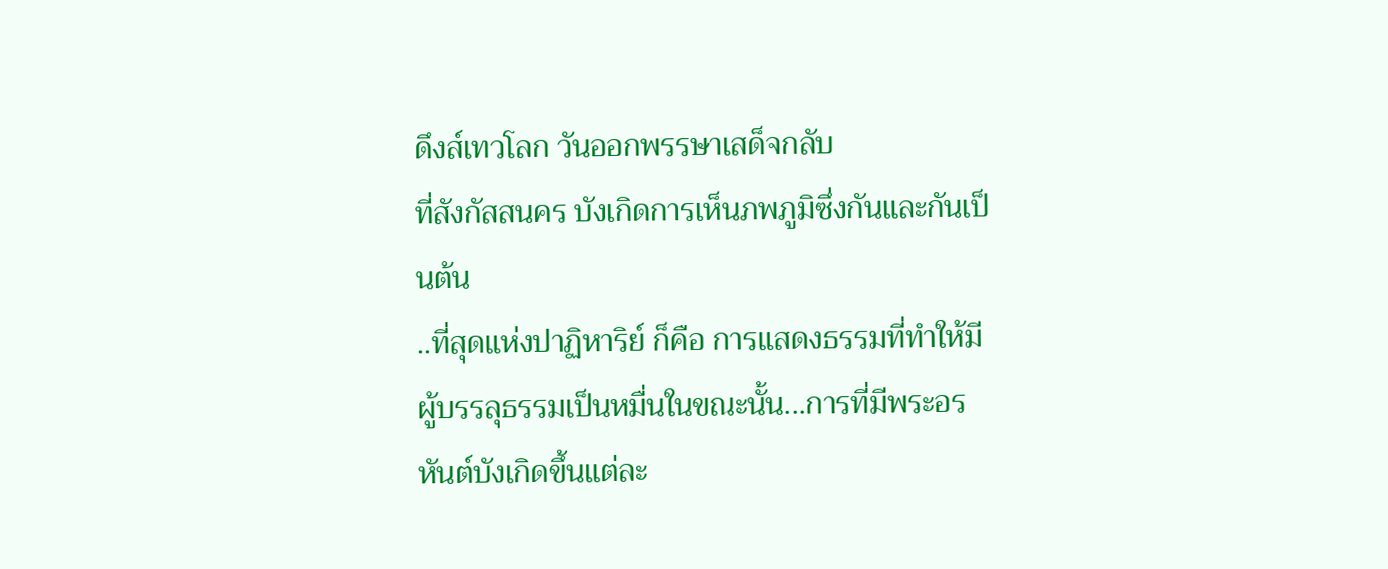ดึงส์เทวโลก วันออกพรรษาเสด็จกลับ
ที่สังกัสสนคร บังเกิดการเห็นภพภูมิซึ่งกันและกันเป็นต้น
..ที่สุดแห่งปาฏิหาริย์ ก็คือ การแสดงธรรมที่ทำให้มีผู้บรรลุธรรมเป็นหมื่นในขณะนั้น...การที่มีพระอรหันต์บังเกิดขึ้นแต่ละ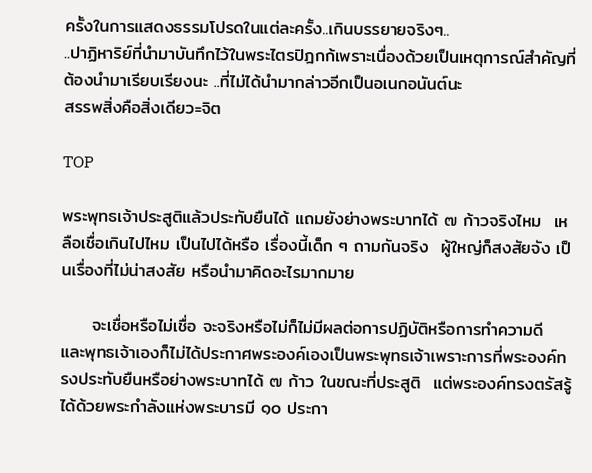ครั้งในการแสดงธรรมโปรดในแต่ละครั้ง..เกินบรรยายจริงๆ..
..ปาฏิหาริย์ที่นำมาบันทึกไว้ในพระไตรปิฎกก้เพราะเนื่องด้วยเป็นเหตุการณ์สำคัญที่ต้องนำมาเรียบเรียงนะ ..ที่ไม่ได้นำมากล่าวอีกเป็นอเนกอนันต์นะ
สรรพสิ่งคือสิ่งเดียว=จิต

TOP

พระพุทธเจ้าประสูติแล้วประทับยืนได้ แถมยังย่างพระบาทได้ ๗ ก้าวจริงไหม  เหลือเชื่อเกินไปไหม เป็นไปได้หรือ เรื่องนี้เด็ก ๆ ถามกันจริง  ผู้ใหญ่ก็สงสัยจัง เป็นเรื่องที่ไม่น่าสงสัย หรือนำมาคิดอะไรมากมาย

     จะเชื่อหรือไม่เชื่อ จะจริงหรือไม่ก็ไม่มีผลต่อการปฏิบัติหรือการทำความดี และพุทธเจ้าเองก็ไม่ได้ประกาศพระองค์เองเป็นพระพุทธเจ้าเพราะการที่พระองค์ทรงประทับยืนหรือย่างพระบาทได้ ๗ ก้าว ในขณะที่ประสูติ  แต่พระองค์ทรงตรัสรู้ได้ด้วยพระกำลังแห่งพระบารมี ๑๐ ประกา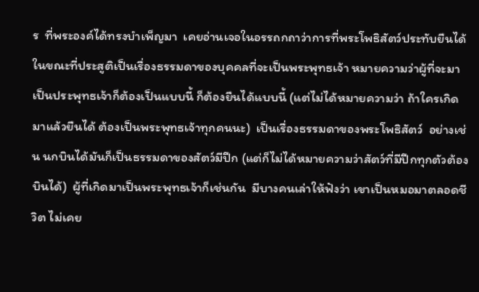ร  ที่พระองค์ได้ทรงบำเพ็ญมา  เคยอ่านเจอในอรรถกถาว่าการที่พระโพธิสัตว์ประทับยืนได้ในขณะที่ประสูติเป็นเรื่องธรรมดาของบุคคลที่จะเป็นพระพุทธเจ้า หมายความว่าผู้ที่จะมาเป็นประพุทธเจ้าก็ต้องเป็นแบบนี้ ก็ต้องยืนได้แบบนี้ (แต่ไม่ได้หมายความว่า ถ้าใครเกิดมาแล้วยืนได้ ต้องเป็นพระพุทธเจ้าทุกคนนะ)  เป็นเรื่องธรรมดาของพระโพธิสัตว์  อย่างเช่น นกบินได้มันก็เป็นธรรมดาของสัตว์มีปีก (แต่ก็ไม่ได้หมายความว่าสัตว์ที่มีปีกทุกตัวต้องบินได้)  ผู้ที่เกิดมาเป็นพระพุทธเจ้าก็เช่นกัน  มีบางคนเล่าให้ฟังว่า เขาเป็นหมอมาตลอดชีวิต ไม่เคย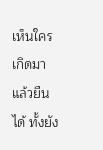เห็นใครเกิดมาแล้วยืนได้ ทั้งยัง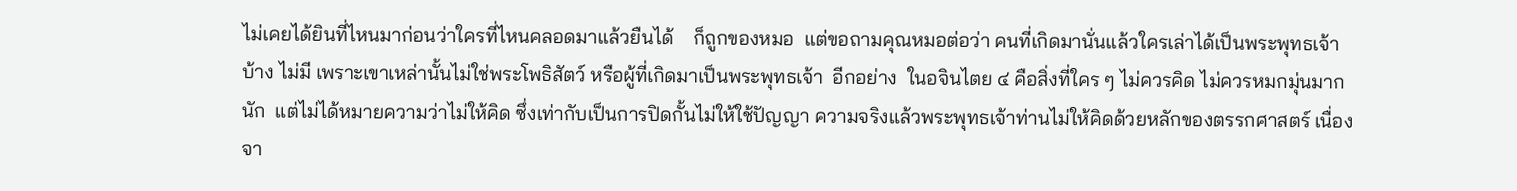ไม่เคยได้ยินที่ไหนมาก่อนว่าใครที่ไหนคลอดมาแล้วยืนได้    ก็ถูกของหมอ  แต่ขอถามคุณหมอต่อว่า คนที่เกิดมานั่นแล้วใครเล่าได้เป็นพระพุทธเจ้าบ้าง ไม่มี เพราะเขาเหล่านั้นไม่ใช่พระโพธิสัตว์ หรือผู้ที่เกิดมาเป็นพระพุทธเจ้า  อีกอย่าง  ในอจินไตย ๔ คือสิ่งที่ใคร ๆ ไม่ควรคิด ไม่ควรหมกมุ่นมากนัก  แต่ไม่ได้หมายความว่าไม่ให้คิด ซึ่งเท่ากับเป็นการปิดกั้นไม่ให้ใช้ปัญญา ความจริงแล้วพระพุทธเจ้าท่านไม่ให้คิดด้วยหลักของตรรกศาสตร์ เนื่องจา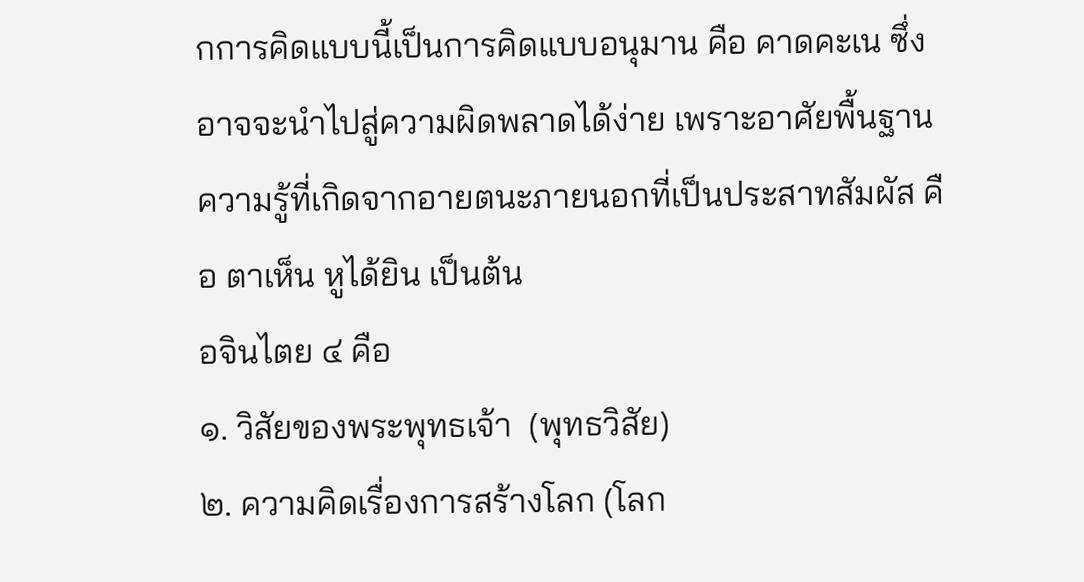กการคิดแบบนี้เป็นการคิดแบบอนุมาน คือ คาดคะเน ซึ่งอาจจะนำไปสู่ความผิดพลาดได้ง่าย เพราะอาศัยพื้นฐานความรู้ที่เกิดจากอายตนะภายนอกที่เป็นประสาทสัมผัส คือ ตาเห็น หูได้ยิน เป็นต้น
อจินไตย ๔ คือ
๑. วิสัยของพระพุทธเจ้า  (พุทธวิสัย)
๒. ความคิดเรื่องการสร้างโลก (โลก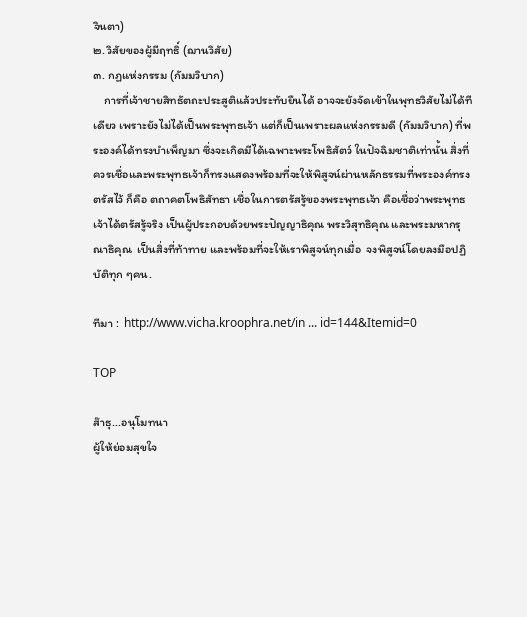จินตา)
๒. วิสัยของผู้มีฤทธิ์ (ฌานวิสัย)
๓. กฏแห่งกรรม (กัมมวิบาก)
    การที่เจ้าชายสิทธัตถะประสูติแล้วประทับยืนได้ อาจจะยังจัดเข้าในพุทธวิสัยไม่ได้ทีเดียว เพราะยังไม่ได้เป็นพระพุทธเจ้า แต่ก็เป็นเพราะผลแห่งกรรมดี (กัมมวิบาก) ที่พระองค์ได้ทรงบำเพ็ญมา ซึ่งจะเกิดมีได้เฉพาะพระโพธิสัตว์ ในปัจฉิมชาติเท่านั้น สิ่งที่ควรเชื่อและพระพุทธเจ้าก็ทรงแสดงพร้อมที่จะให้พิสูจน์ผ่านหลักธรรมที่พระองค์ทรงตรัสไว้ ก็คือ ตถาคตโพธิสัทธา เชื่อในการตรัสรู้ของพระพุทธเจ้า คือเชื่อว่าพระพุทธเจ้าได้ตรัสรู้จริง เป็นผู้ประกอบด้วยพระปัญญาธิคุณ พระวิสุทธิคุณ และพระมหากรุณาธิคุณ  เป็นสิ่งที่ท้าทาย และพร้อมที่จะให้เราพิสูจน์ทุกเมื่อ  จงพิสูจน์โดยลงมือปฏิบัติทุก ๆคน.

ทีมา :  http://www.vicha.kroophra.net/in ... id=144&Itemid=0

TOP

ส๊าธุ...อนุโมทนา
ผู้ให้ย่อมสุขใจ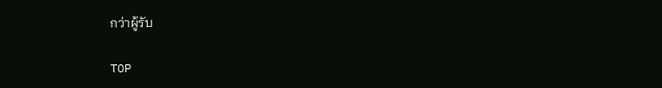กว่าผู้รับ

TOP